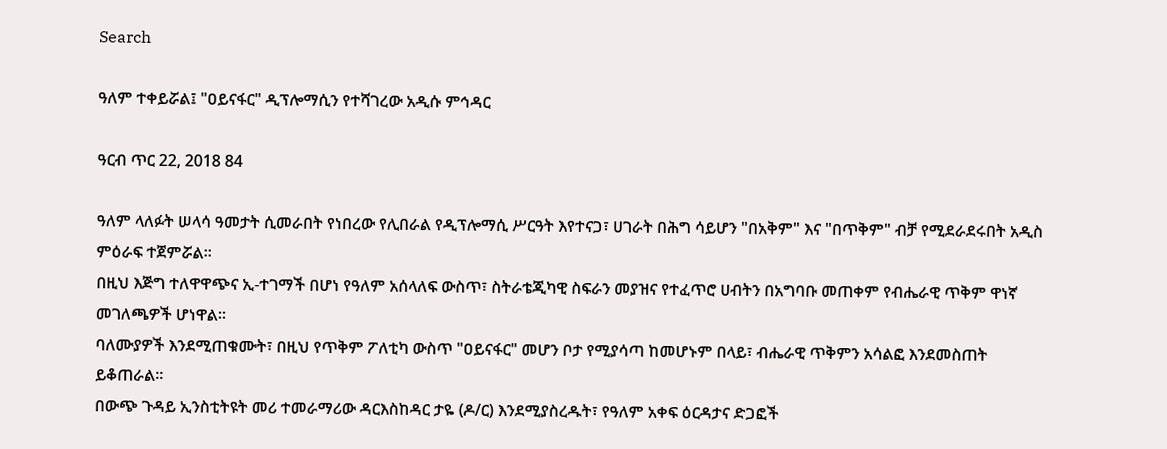Search

ዓለም ተቀይሯል፤ "ዐይናፋር" ዲፕሎማሲን የተሻገረው አዲሱ ምኅዳር

ዓርብ ጥር 22, 2018 84

ዓለም ላለፉት ሠላሳ ዓመታት ሲመራበት የነበረው የሊበራል የዲፕሎማሲ ሥርዓት እየተናጋ፣ ሀገራት በሕግ ሳይሆን "በአቅም" እና "በጥቅም" ብቻ የሚደራደሩበት አዲስ ምዕራፍ ተጀምሯል።
በዚህ እጅግ ተለዋዋጭና ኢ-ተገማች በሆነ የዓለም አሰላለፍ ውስጥ፣ ስትራቴጂካዊ ስፍራን መያዝና የተፈጥሮ ሀብትን በአግባቡ መጠቀም የብሔራዊ ጥቅም ዋነኛ መገለጫዎች ሆነዋል።
ባለሙያዎች እንደሚጠቁሙት፣ በዚህ የጥቅም ፖለቲካ ውስጥ "ዐይናፋር" መሆን ቦታ የሚያሳጣ ከመሆኑም በላይ፣ ብሔራዊ ጥቅምን አሳልፎ እንደመስጠት ይቆጠራል።
በውጭ ጉዳይ ኢንስቲትዩት መሪ ተመራማሪው ዳርእስከዳር ታዬ (ዶ/ር) እንደሚያስረዱት፣ የዓለም አቀፍ ዕርዳታና ድጋፎች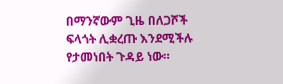በማንኛውም ጊዜ በለጋሾች ፍላጎት ሊቋረጡ እንደሚችሉ የታመነበት ጉዳይ ነው።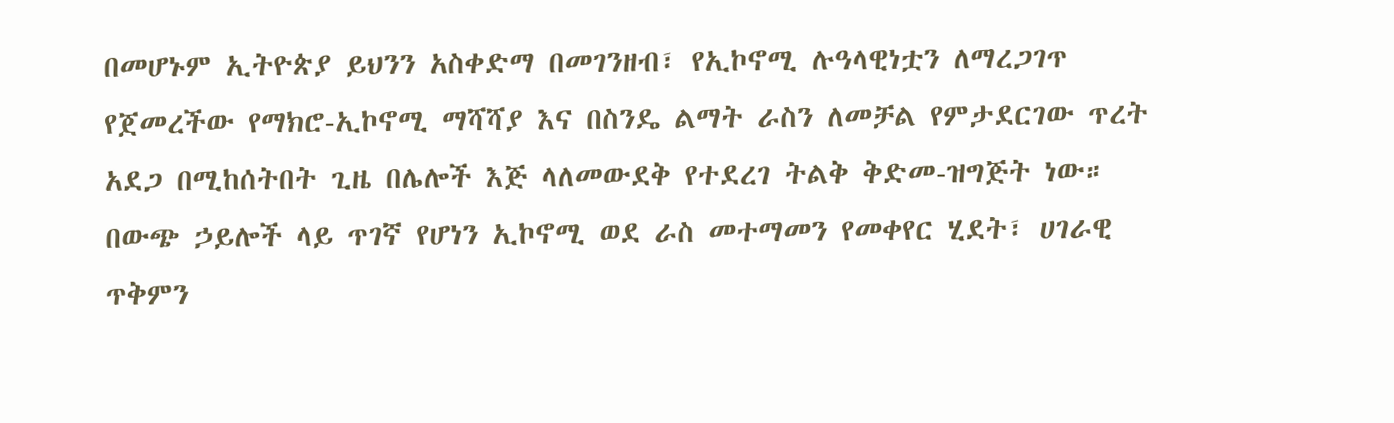በመሆኑም ኢትዮጵያ ይህንን አስቀድማ በመገንዘብ፣ የኢኮኖሚ ሉዓላዊነቷን ለማረጋገጥ የጀመረችው የማክሮ-ኢኮኖሚ ማሻሻያ እና በስንዴ ልማት ራስን ለመቻል የምታደርገው ጥረት አደጋ በሚከሰትበት ጊዜ በሌሎች እጅ ላለመውደቅ የተደረገ ትልቅ ቅድመ-ዝግጅት ነው።
በውጭ ኃይሎች ላይ ጥገኛ የሆነን ኢኮኖሚ ወደ ራስ መተማመን የመቀየር ሂደት፣ ሀገራዊ ጥቅምን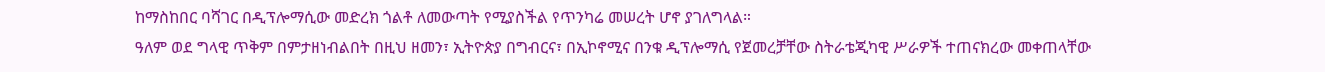ከማስከበር ባሻገር በዲፕሎማሲው መድረክ ጎልቶ ለመውጣት የሚያስችል የጥንካሬ መሠረት ሆኖ ያገለግላል።
ዓለም ወደ ግላዊ ጥቅም በምታዘነብልበት በዚህ ዘመን፣ ኢትዮጵያ በግብርና፣ በኢኮኖሚና በንቁ ዲፕሎማሲ የጀመረቻቸው ስትራቴጂካዊ ሥራዎች ተጠናክረው መቀጠላቸው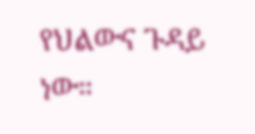የህልውና ጉዳይ ነው።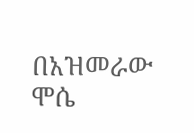በአዝመራው ሞሴ